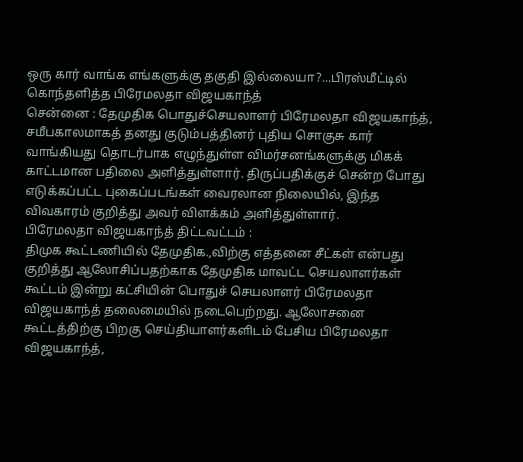ஒரு கார் வாங்க எங்களுக்கு தகுதி இல்லையா?...பிரஸ்மீட்டில் கொந்தளித்த பிரேமலதா விஜயகாந்த்
சென்னை : தேமுதிக பொதுச்செயலாளர் பிரேமலதா விஜயகாந்த், சமீபகாலமாகத் தனது குடும்பத்தினர் புதிய சொகுசு கார் வாங்கியது தொடர்பாக எழுந்துள்ள விமர்சனங்களுக்கு மிகக் காட்டமான பதிலை அளித்துள்ளார். திருப்பதிக்குச் சென்ற போது எடுக்கப்பட்ட புகைப்படங்கள் வைரலான நிலையில், இந்த விவகாரம் குறித்து அவர் விளக்கம் அளித்துள்ளார்.
பிரேமலதா விஜயகாந்த் திட்டவட்டம் :
திமுக கூட்டணியில் தேமுதிக.,விற்கு எத்தனை சீட்கள் என்பது குறித்து ஆலோசிப்பதற்காக தேமுதிக மாவட்ட செயலாளர்கள் கூட்டம் இன்று கட்சியின் பொதுச் செயலாளர் பிரேமலதா விஜயகாந்த் தலைமையில் நடைபெற்றது. ஆலோசனை கூட்டத்திற்கு பிறகு செய்தியாளர்களிடம் பேசிய பிரேமலதா விஜயகாந்த்,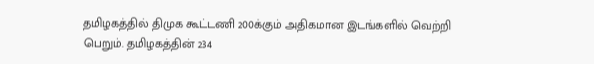தமிழகத்தில் திமுக கூட்டணி 200க்கும் அதிகமான இடங்களில் வெற்றி பெறும். தமிழகத்தின் 234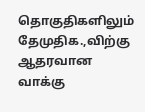தொகுதிகளிலும் தேமுதிக.,விற்கு ஆதரவான வாக்கு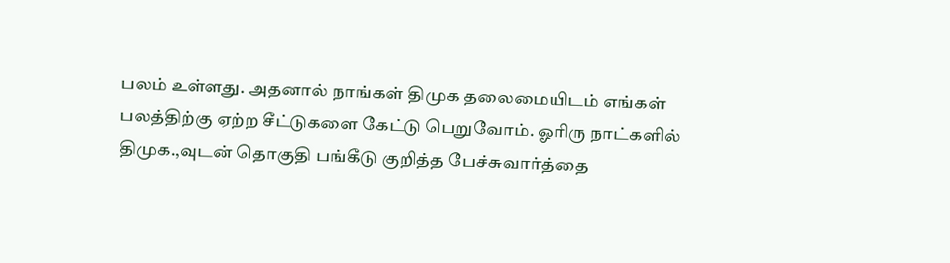பலம் உள்ளது. அதனால் நாங்கள் திமுக தலைமையிடம் எங்கள் பலத்திற்கு ஏற்ற சீட்டுகளை கேட்டு பெறுவோம். ஓரிரு நாட்களில் திமுக.,வுடன் தொகுதி பங்கீடு குறித்த பேச்சுவார்த்தை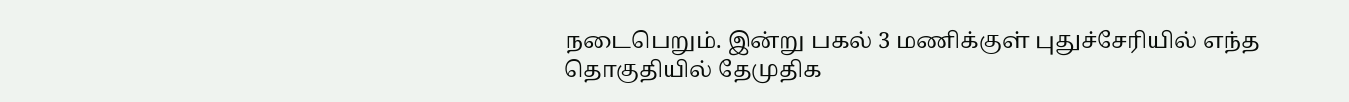நடைபெறும். இன்று பகல் 3 மணிக்குள் புதுச்சேரியில் எந்த தொகுதியில் தேமுதிக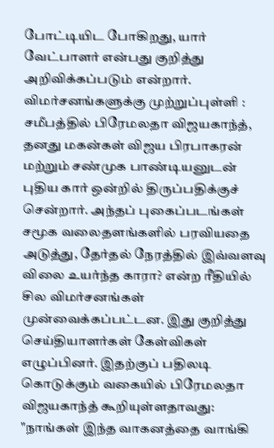போட்டியிட போகிறது, யார் வேட்பாளர் என்பது குறித்து அறிவிக்கப்படும் என்றார்.
விமர்சனங்களுக்கு முற்றுப்புள்ளி :
சமீபத்தில் பிரேமலதா விஜயகாந்த், தனது மகன்கள் விஜய பிரபாகரன் மற்றும் சண்முக பாண்டியனுடன் புதிய கார் ஒன்றில் திருப்பதிக்குச் சென்றார். அந்தப் புகைப்படங்கள் சமூக வலைதளங்களில் பரவியதை அடுத்து, தேர்தல் நேரத்தில் இவ்வளவு விலை உயர்ந்த காரா? என்ற ரீதியில் சில விமர்சனங்கள் முன்வைக்கப்பட்டன. இது குறித்து செய்தியாளர்கள் கேள்விகள் எழுப்பினர். இதற்குப் பதிலடி கொடுக்கும் வகையில் பிரேமலதா விஜயகாந்த் கூறியுள்ளதாவது:
"நாங்கள் இந்த வாகனத்தை வாங்கி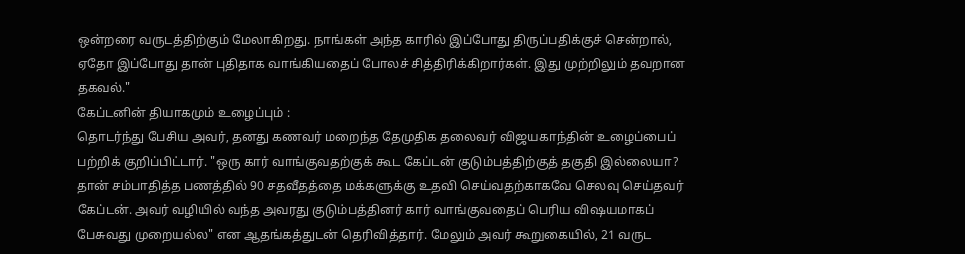ஒன்றரை வருடத்திற்கும் மேலாகிறது. நாங்கள் அந்த காரில் இப்போது திருப்பதிக்குச் சென்றால், ஏதோ இப்போது தான் புதிதாக வாங்கியதைப் போலச் சித்திரிக்கிறார்கள். இது முற்றிலும் தவறான தகவல்."
கேப்டனின் தியாகமும் உழைப்பும் :
தொடர்ந்து பேசிய அவர், தனது கணவர் மறைந்த தேமுதிக தலைவர் விஜயகாந்தின் உழைப்பைப் பற்றிக் குறிப்பிட்டார். "ஒரு கார் வாங்குவதற்குக் கூட கேப்டன் குடும்பத்திற்குத் தகுதி இல்லையா? தான் சம்பாதித்த பணத்தில் 90 சதவீதத்தை மக்களுக்கு உதவி செய்வதற்காகவே செலவு செய்தவர் கேப்டன். அவர் வழியில் வந்த அவரது குடும்பத்தினர் கார் வாங்குவதைப் பெரிய விஷயமாகப் பேசுவது முறையல்ல" என ஆதங்கத்துடன் தெரிவித்தார். மேலும் அவர் கூறுகையில், 21 வருட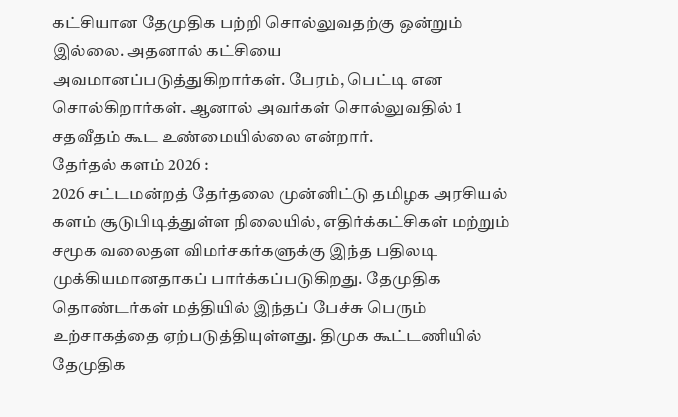கட்சியான தேமுதிக பற்றி சொல்லுவதற்கு ஒன்றும் இல்லை. அதனால் கட்சியை அவமானப்படுத்துகிறார்கள். பேரம், பெட்டி என சொல்கிறார்கள். ஆனால் அவர்கள் சொல்லுவதில் 1 சதவீதம் கூட உண்மையில்லை என்றார்.
தேர்தல் களம் 2026 :
2026 சட்டமன்றத் தேர்தலை முன்னிட்டு தமிழக அரசியல் களம் சூடுபிடித்துள்ள நிலையில், எதிர்க்கட்சிகள் மற்றும் சமூக வலைதள விமர்சகர்களுக்கு இந்த பதிலடி முக்கியமானதாகப் பார்க்கப்படுகிறது. தேமுதிக தொண்டர்கள் மத்தியில் இந்தப் பேச்சு பெரும் உற்சாகத்தை ஏற்படுத்தியுள்ளது. திமுக கூட்டணியில் தேமுதிக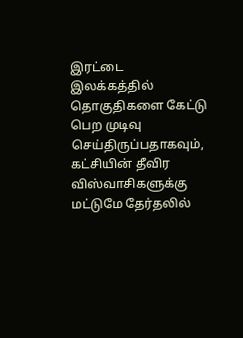இரட்டை இலக்கத்தில் தொகுதிகளை கேட்டு பெற முடிவு செய்திருப்பதாகவும், கட்சியின் தீவிர விஸ்வாசிகளுக்கு மட்டுமே தேர்தலில்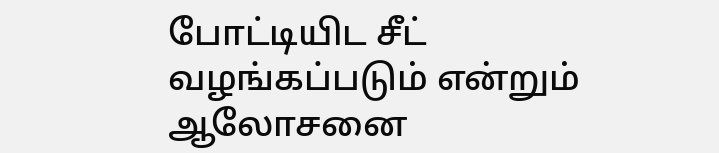போட்டியிட சீட் வழங்கப்படும் என்றும் ஆலோசனை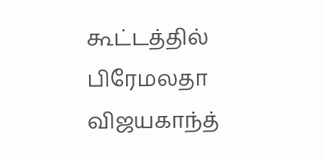கூட்டத்தில் பிரேமலதா விஜயகாந்த்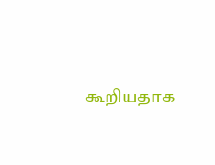கூறியதாக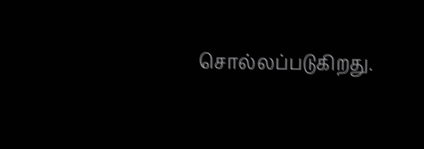சொல்லப்படுகிறது.